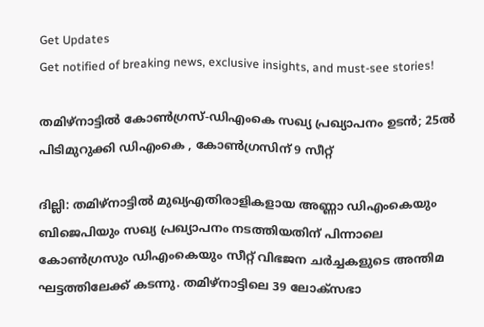Get Updates
Get notified of breaking news, exclusive insights, and must-see stories!

തമിഴ്നാട്ടിൽ കോൺഗ്രസ്-ഡിഎംകെ സഖ്യ പ്രഖ്യാപനം ഉടൻ; 25ൽ പിടിമുറുക്കി ഡിഎംകെ , കോൺഗ്രസിന് 9 സീറ്റ്

ദില്ലി: തമിഴ്നാട്ടിൽ മുഖ്യഎതിരാളികളായ അണ്ണാ ഡിഎംകെയും ബിജെപിയും സഖ്യ പ്രഖ്യാപനം നടത്തിയതിന് പിന്നാലെ കോൺഗ്രസും ഡിഎംകെയും സീറ്റ് വിഭജന ചർച്ചകളുടെ അന്തിമ ഘട്ടത്തിലേക്ക് കടന്നു. തമിഴ്നാട്ടിലെ 39 ലോക്സഭാ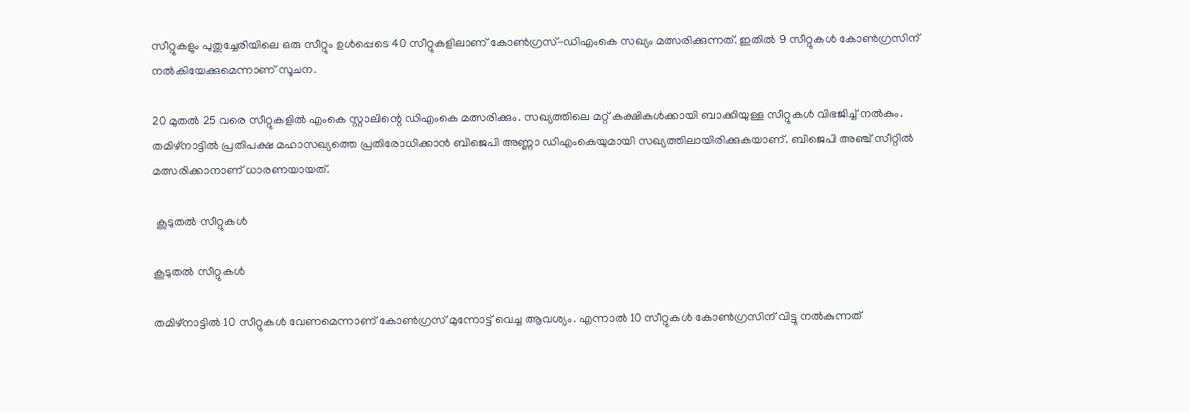സീറ്റുകളും പുതുച്ചേരിയിലെ ഒരു സീറ്റും ഉൾപ്പെടെ 40 സീറ്റുകളിലാണ് കോൺഗ്രസ്-ഡിഎംകെ സഖ്യം മത്സരിക്കുന്നത്. ഇതിൽ 9 സീറ്റുകൾ കോൺഗ്രസിന് നൽകിയേക്കുമെന്നാണ് സൂചന.

20 മുതൽ 25 വരെ സീറ്റുകളിൽ എംകെ സ്റ്റാലിന്റെ ഡിഎംകെ മത്സരിക്കും. സഖ്യത്തിലെ മറ്റ് കക്ഷികൾക്കായി ബാക്കിയുള്ള സീറ്റുകൾ വിഭജിച്ച് നൽകും. തമിഴ്നാട്ടിൽ പ്രതിപക്ഷ മഹാസഖ്യത്തെ പ്രതിരോധിക്കാൻ ബിജെപി അണ്ണാ ഡിഎംകെയുമായി സഖ്യത്തിലായിരിക്കുകയാണ്. ബിജെപി അഞ്ച് സീറ്റിൽ മത്സരിക്കാനാണ് ധാരണയായത്.

 കൂടുതൽ സീറ്റുകൾ

കൂടുതൽ സീറ്റുകൾ

തമിഴ്നാട്ടിൽ 10 സീറ്റുകൾ വേണമെന്നാണ് കോൺഗ്രസ് മുന്നോട്ട് വെച്ച ആവശ്യം. എന്നാൽ 10 സീറ്റുകൾ കോൺഗ്രസിന് വിട്ടു നൽകുന്നത്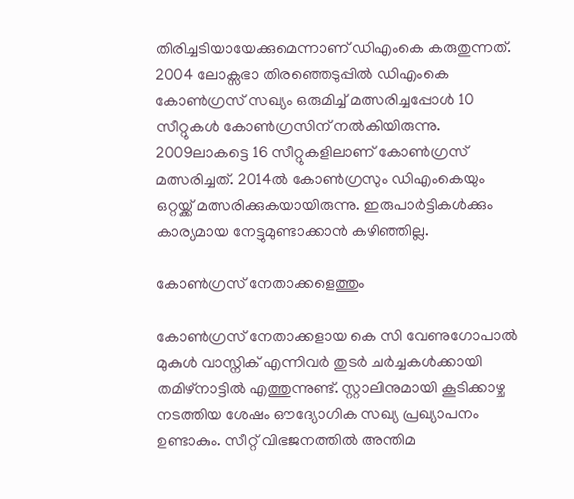തിരിച്ചടിയായേക്കുമെന്നാണ് ഡിഎംകെ കരുതുന്നത്. 2004 ലോക്സഭാ തിരഞ്ഞെടുപ്പിൽ ഡിഎംകെ കോൺഗ്രസ് സഖ്യം ഒരുമിച്ച് മത്സരിച്ചപ്പോൾ 10 സീറ്റുകൾ കോൺഗ്രസിന് നൽകിയിരുന്നു. 2009ലാകട്ടെ 16 സീറ്റുകളിലാണ് കോൺഗ്രസ് മത്സരിച്ചത്. 2014ൽ കോൺഗ്രസും ഡിഎംകെയും ഒറ്റയ്ക്ക് മത്സരിക്കുകയായിരുന്നു. ഇരുപാർട്ടികൾക്കും കാര്യമായ നേട്ടുമുണ്ടാക്കാൻ കഴിഞ്ഞില്ല.

കോൺഗ്രസ് നേതാക്കളെത്തും

കോൺഗ്രസ് നേതാക്കളായ കെ സി വേണുഗോപാൽ മുകുൾ വാസ്നിക് എന്നിവർ തുടർ ചർച്ചകൾ‌ക്കായി തമിഴ്നാട്ടിൽ എത്തുന്നുണ്ട്. സ്റ്റാലിനുമായി കൂടിക്കാഴ്ച നടത്തിയ ശേഷം ഔദ്യോഗിക സഖ്യ പ്രഖ്യാപനം ഉണ്ടാകും. സീറ്റ് വിഭജനത്തിൽ അന്തിമ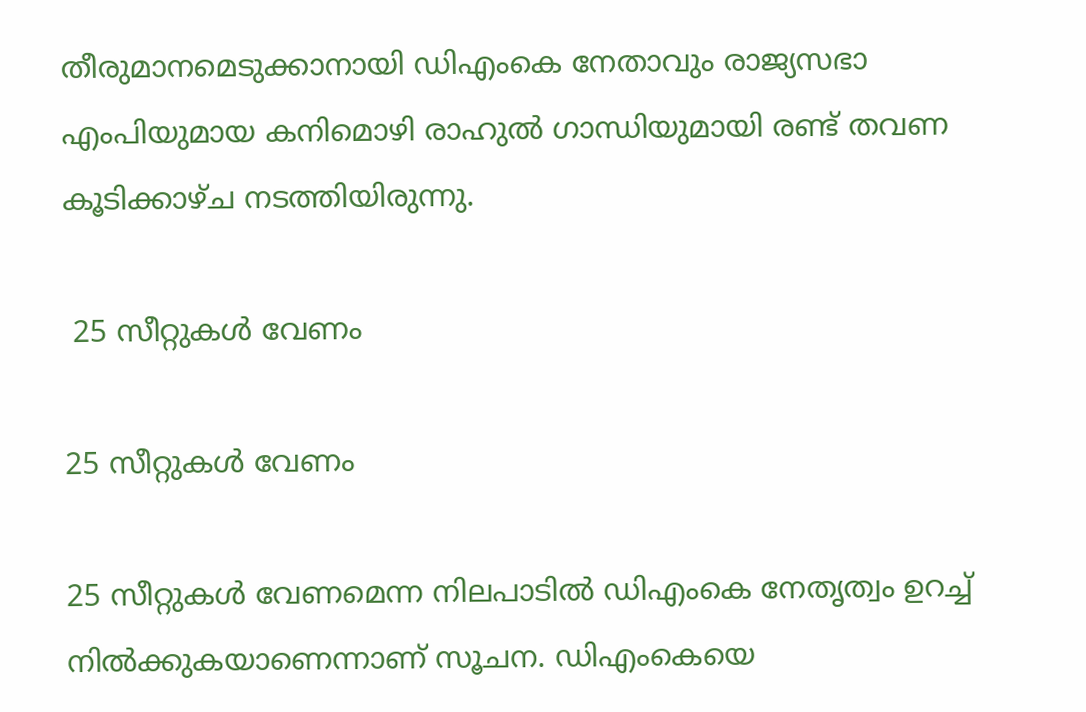തീരുമാനമെടുക്കാനായി ഡിഎംകെ നേതാവും രാജ്യസഭാ എംപിയുമായ കനിമൊഴി രാഹുൽ ഗാന്ധിയുമായി രണ്ട് തവണ കൂടിക്കാഴ്ച നടത്തിയിരുന്നു.

 25 സീറ്റുകൾ വേണം

25 സീറ്റുകൾ വേണം

25 സീറ്റുകൾ വേണമെന്ന നിലപാടിൽ ഡിഎംകെ നേതൃത്വം ഉറച്ച് നിൽക്കുകയാണെന്നാണ് സൂചന. ഡിഎംകെയെ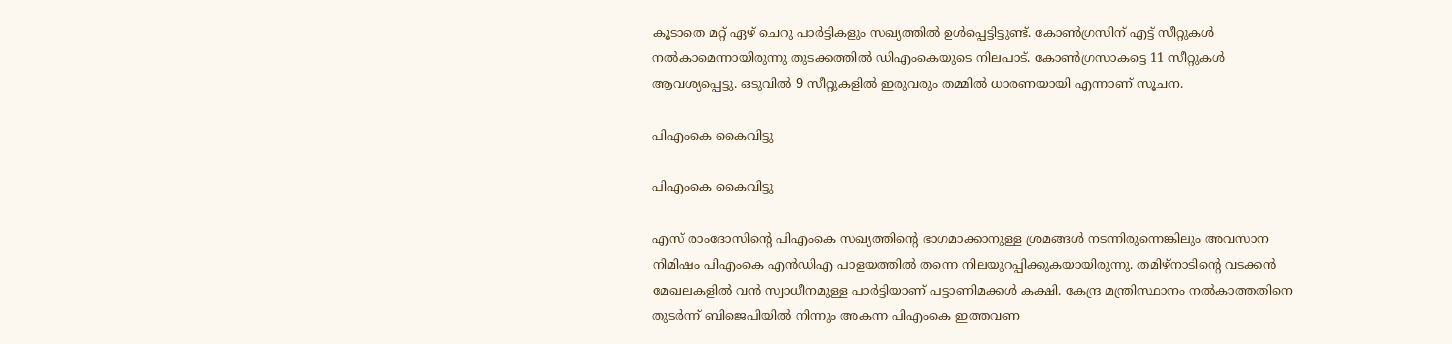കൂടാതെ മറ്റ് ഏഴ് ചെറു പാർട്ടികളും സഖ്യത്തിൽ ഉൾപ്പെട്ടിട്ടുണ്ട്. കോൺഗ്രസിന് എട്ട് സീറ്റുകൾ നൽകാമെന്നായിരുന്നു തുടക്കത്തിൽ ഡിഎംകെയുടെ നിലപാട്. കോൺഗ്രസാകട്ടെ 11 സീറ്റുകൾ ആവശ്യപ്പെട്ടു. ഒടുവിൽ 9 സീറ്റുകളിൽ ഇരുവരും തമ്മിൽ ധാരണയായി എന്നാണ് സൂചന.

പിഎംകെ കൈവിട്ടു

പിഎംകെ കൈവിട്ടു

എസ് രാംദോസിന്റെ പിഎംകെ സഖ്യത്തിന്റെ ഭാഗമാക്കാനുള്ള ശ്രമങ്ങൾ നടന്നിരുന്നെങ്കിലും അവസാന നിമിഷം പിഎംകെ എൻഡിഎ പാളയത്തിൽ തന്നെ നിലയുറപ്പിക്കുകയായിരുന്നു. തമിഴ്നാടിന്റെ വടക്കൻ മേഖലകളിൽ വൻ സ്വാധീനമുള്ള പാർട്ടിയാണ് പട്ടാണിമക്കൾ കക്ഷി. കേന്ദ്ര മന്ത്രിസ്ഥാനം നൽകാത്തതിനെ തുടർന്ന് ബിജെപിയിൽ നിന്നും അകന്ന പിഎംകെ ഇത്തവണ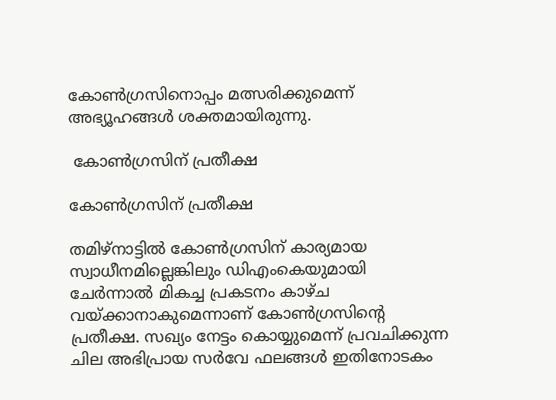കോൺഗ്രസിനൊപ്പം മത്സരിക്കുമെന്ന് അഭ്യൂഹങ്ങൾ ശക്തമായിരുന്നു.

 കോൺഗ്രസിന് പ്രതീക്ഷ

കോൺഗ്രസിന് പ്രതീക്ഷ

തമിഴ്നാട്ടിൽ കോൺഗ്രസിന് കാര്യമായ സ്വാധീനമില്ലെങ്കിലും ഡിഎംകെയുമായി ചേർന്നാൽ മികച്ച പ്രകടനം കാഴ്ച വയ്ക്കാനാകുമെന്നാണ് കോൺഗ്രസിന്റെ പ്രതീക്ഷ. സഖ്യം നേട്ടം കൊയ്യുമെന്ന് പ്രവചിക്കുന്ന ചില അഭിപ്രായ സർവേ ഫലങ്ങൾ ഇതിനോടകം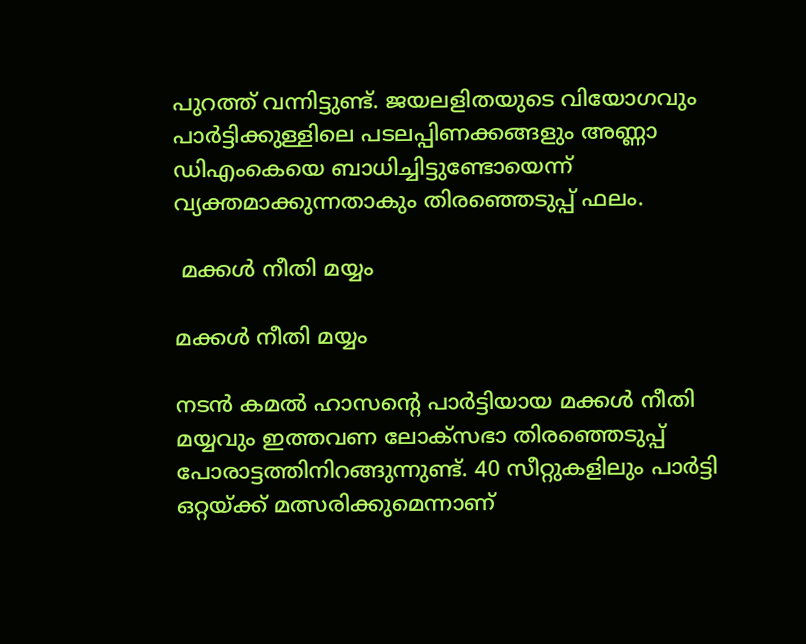പുറത്ത് വന്നിട്ടുണ്ട്. ജയലളിതയുടെ വിയോഗവും പാർട്ടിക്കുള്ളിലെ പടലപ്പിണക്കങ്ങളും അണ്ണാ ഡിഎംകെയെ ബാധിച്ചിട്ടുണ്ടോയെന്ന് വ്യക്തമാക്കുന്നതാകും തിരഞ്ഞെടുപ്പ് ഫലം.

 മക്കൾ നീതി മയ്യം

മക്കൾ നീതി മയ്യം

നടൻ കമൽ ഹാസന്റെ പാർട്ടിയായ മക്കൾ നീതി മയ്യവും ഇത്തവണ ലോക്സഭാ തിരഞ്ഞെടുപ്പ് പോരാട്ടത്തിനിറങ്ങുന്നുണ്ട്. 40 സീറ്റുകളിലും പാർട്ടി ഒറ്റയ്ക്ക് മത്സരിക്കുമെന്നാണ്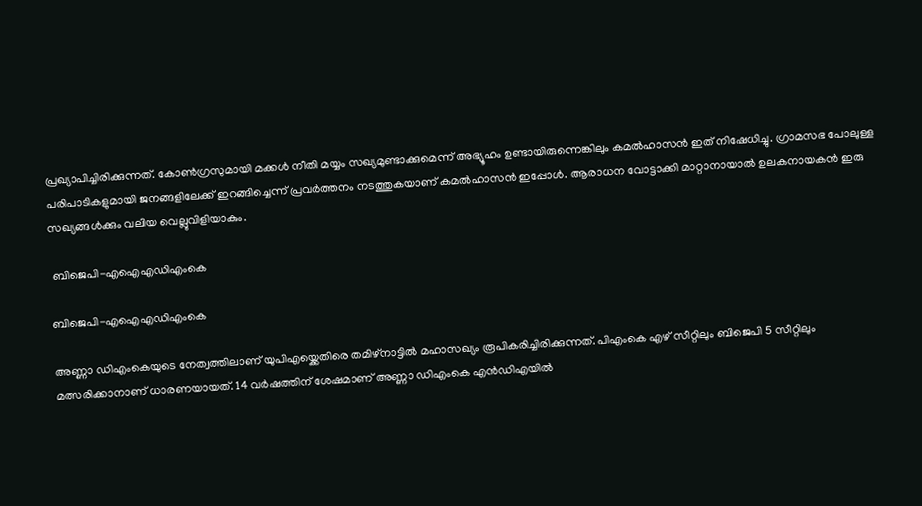പ്രഖ്യാപിച്ചിരിക്കുന്നത്. കോൺഗ്രസുമായി മക്കൾ നീതി മയ്യം സഖ്യമുണ്ടാക്കുമെന്ന് അഭ്യൂഹം ഉണ്ടായിരുന്നെങ്കിലും കമൽഹാസൻ ഇത് നിഷേധിച്ചു. ഗ്രാമസഭ പോലുള്ള പരിപാടികളുമായി ജനങ്ങളിലേക്ക് ഇറങ്ങിച്ചെന്ന് പ്രവർത്തനം നടത്തുകയാണ് കമൽഹാസൻ ഇപ്പോൾ. ആരാധന വോട്ടാക്കി മാറ്റാനായാൽ ഉലകനായകൻ ഇരു സഖ്യങ്ങൾക്കും വലിയ വെല്ലുവിളിയാകും.

 ബിജെപി-എഐഎഡിഎംകെ

ബിജെപി-എഐഎഡിഎംകെ

അണ്ണാ ഡിഎംകെയുടെ നേത്വത്തിലാണ് യുപിഎയ്ക്കെതിരെ തമിഴ്നാട്ടിൽ മഹാസഖ്യം രൂപികരിച്ചിരിക്കുന്നത്. പിഎംകെ എഴ് സീറ്റിലും ബിജെപി 5 സീറ്റിലും മത്സരിക്കാനാണ് ധാരണയായത്. 14 വർഷത്തിന് ശേഷമാണ് അണ്ണാ ഡിഎംകെ എൻഡിഎയിൽ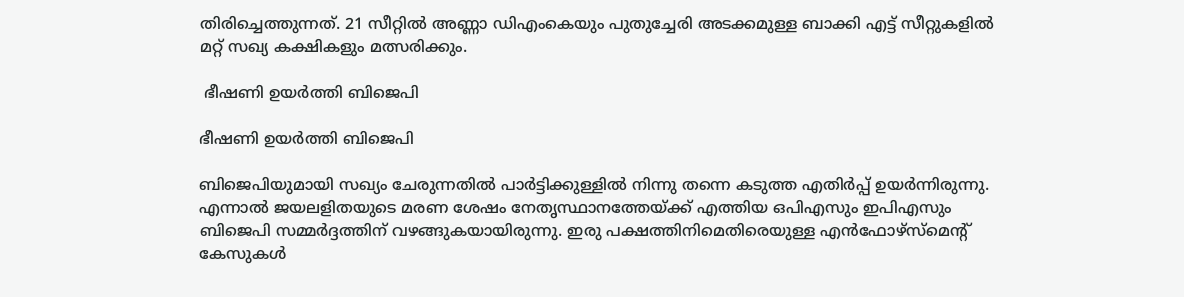തിരിച്ചെത്തുന്നത്. 21 സീറ്റിൽ അണ്ണാ ഡിഎംകെയും പുതുച്ചേരി അടക്കമുള്ള ബാക്കി എട്ട് സീറ്റുകളിൽ മറ്റ് സഖ്യ കക്ഷികളും മത്സരിക്കും.

 ഭീഷണി ഉയർത്തി ബിജെപി

ഭീഷണി ഉയർത്തി ബിജെപി

ബിജെപിയുമായി സഖ്യം ചേരുന്നതിൽ പാർട്ടിക്കുള്ളിൽ നിന്നു തന്നെ കടുത്ത എതിർപ്പ് ഉയർന്നിരുന്നു. എന്നാൽ ജയലളിതയുടെ മരണ ശേഷം നേതൃസ്ഥാനത്തേയ്ക്ക് എത്തിയ ഒപിഎസും ഇപിഎസും ബിജെപി സമ്മർദ്ദത്തിന് വഴങ്ങുകയായിരുന്നു. ഇരു പക്ഷത്തിനിമെതിരെയുള്ള എൻഫോഴ്സ്മെന്റ് കേസുകൾ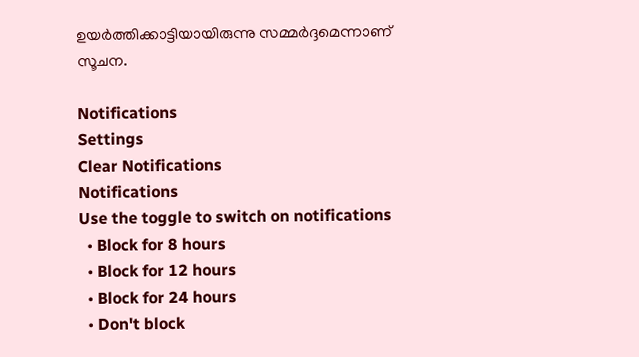ഉയർത്തിക്കാട്ടിയായിരുന്നു സമ്മർദ്ദമെന്നാണ് സൂചന.

Notifications
Settings
Clear Notifications
Notifications
Use the toggle to switch on notifications
  • Block for 8 hours
  • Block for 12 hours
  • Block for 24 hours
  • Don't block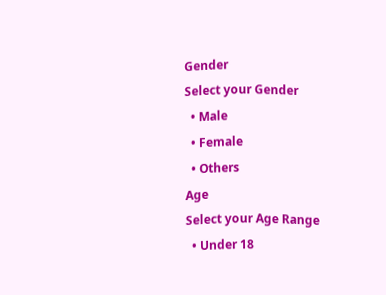Gender
Select your Gender
  • Male
  • Female
  • Others
Age
Select your Age Range
  • Under 18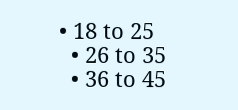• 18 to 25
  • 26 to 35
  • 36 to 45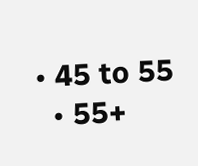• 45 to 55
  • 55+